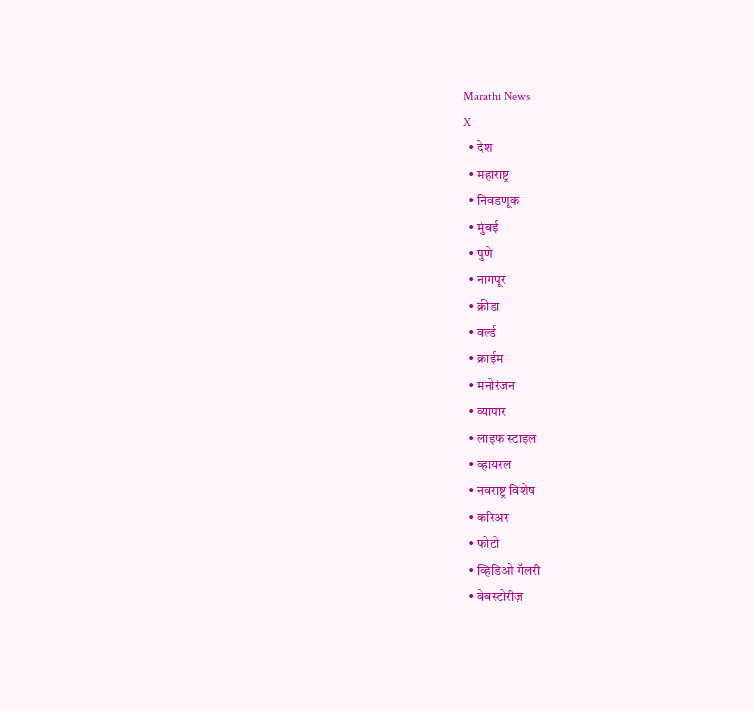Marathi News
X
  • देश
  • महाराष्ट्र
  • निवडणूक
  • मुंबई
  • पुणे
  • नागपूर
  • क्रीडा
  • वर्ल्ड
  • क्राईम
  • मनोरंजन
  • व्यापार
  • लाइफ स्टाइल
  • व्हायरल
  • नवराष्ट्र विशेष
  • करिअर
  • फोटो
  • व्हिडिओ गॅलरी
  • वेबस्टोरीज़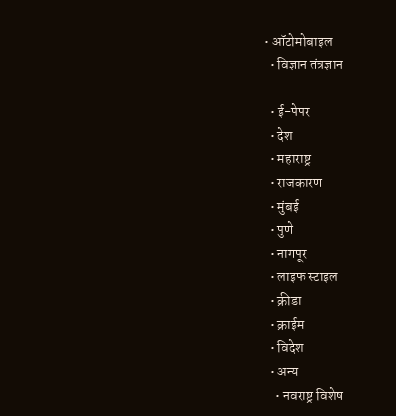• ऑटोमोबाइल
  • विज्ञान तंत्रज्ञान

  • ई-पेपर
  • देश
  • महाराष्ट्र
  • राजकारण
  • मुंबई
  • पुणे
  • नागपूर
  • लाइफ स्टाइल
  • क्रीडा
  • क्राईम
  • विदेश
  • अन्य
    • नवराष्ट्र विशेष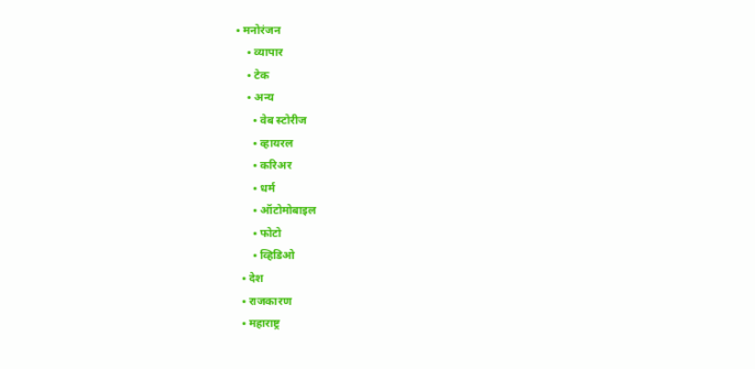• मनोरंजन
    • व्यापार
    • टेक
    • अन्य
      • वेब स्टोरीज
      • व्हायरल
      • करिअर
      • धर्म
      • ऑटोमोबाइल
      • फोटो
      • व्हिडिओ
  • देश
  • राजकारण
  • महाराष्ट्र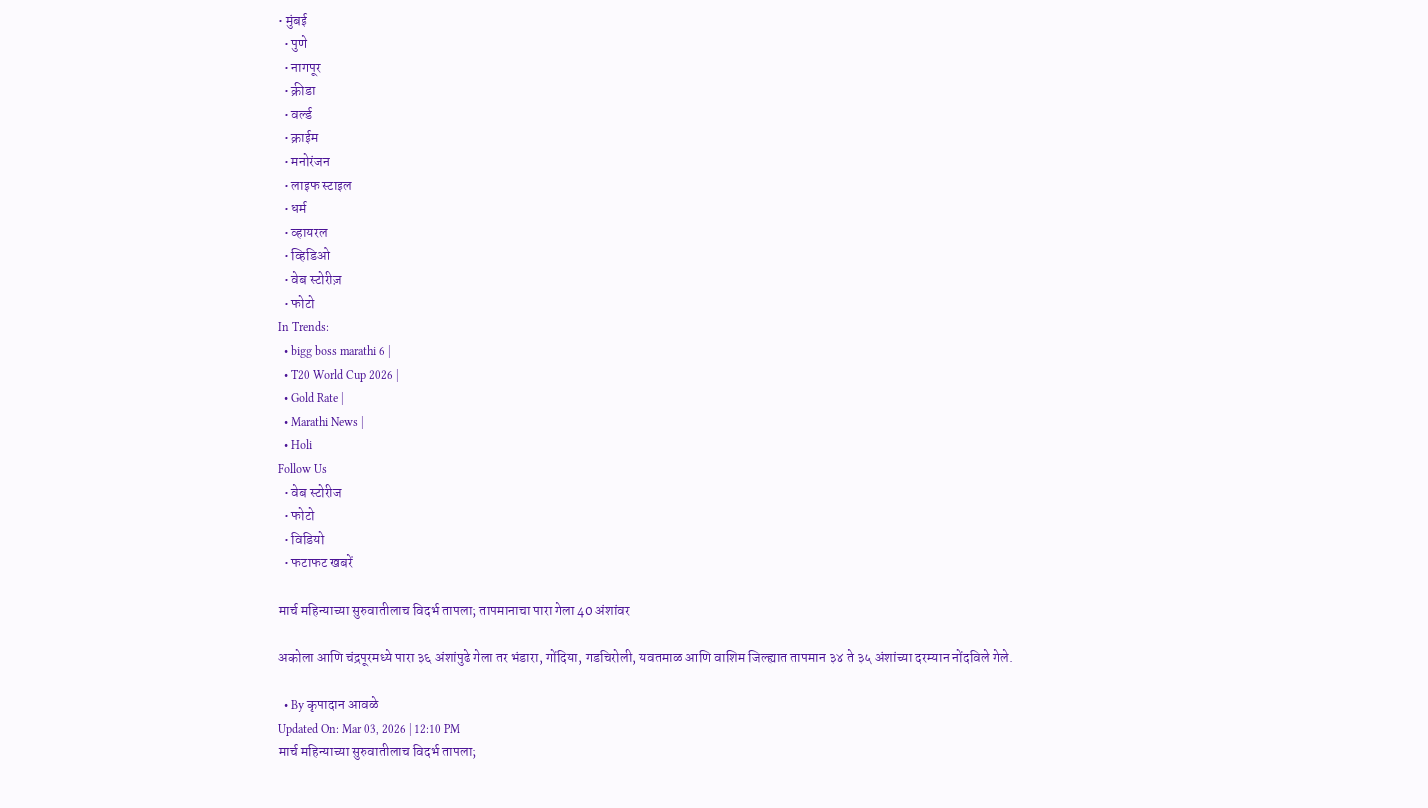• मुंबई
  • पुणे
  • नागपूर
  • क्रीडा
  • वर्ल्ड
  • क्राईम
  • मनोरंजन
  • लाइफ स्टाइल
  • धर्म
  • व्हायरल
  • व्हिडिओ
  • वेब स्टोरीज़
  • फोटो
In Trends:
  • bigg boss marathi 6 |
  • T20 World Cup 2026 |
  • Gold Rate |
  • Marathi News |
  • Holi
Follow Us
  • वेब स्टोरीज
  • फोटो
  • विडियो
  • फटाफट खबरें

मार्च महिन्याच्या सुरुवातीलाच विदर्भ तापला; तापमानाचा पारा गेला 40 अंशांवर

अकोला आणि चंद्रपूरमध्ये पारा ३६ अंशांपुढे गेला तर भंडारा, गोंदिया, गडचिरोली, यवतमाळ आणि वाशिम जिल्ह्यात तापमान ३४ ते ३५ अंशांच्या दरम्यान नोंदविले गेले.

  • By कृपादान आवळे
Updated On: Mar 03, 2026 | 12:10 PM
मार्च महिन्याच्या सुरुवातीलाच विदर्भ तापला;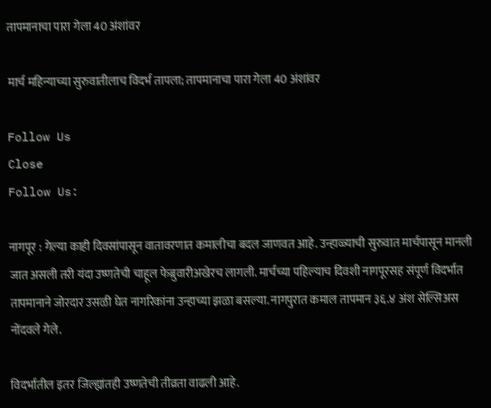तापमानाचा पारा गेला 40 अंशांवर

मार्च महिन्याच्या सुरुवातीलाच विदर्भ तापला; तापमानाचा पारा गेला 40 अंशांवर

Follow Us
Close
Follow Us:

नागपूर : गेल्या काही दिवसांपासून वातावरणात कमालीचा बदल जाणवत आहे. उन्हाळ्याची सुरुवात मार्चपासून मानली जात असली तरी यंदा उष्णतेची चाहूल फेब्रुवारीअखेरच लागली. मार्चच्या पहिल्याच दिवशी नागपूरसह संपूर्ण विदर्भात तापमानाने जोरदार उसळी घेत नागरिकांना उन्हाच्या झळा बसल्या. नागपुरात कमाल तापमान ३६.४ अंश सेल्सिअस नोंदवले गेले.

विदर्भातील इतर जिल्ह्यांतही उष्णतेची तीव्रता वाढली आहे.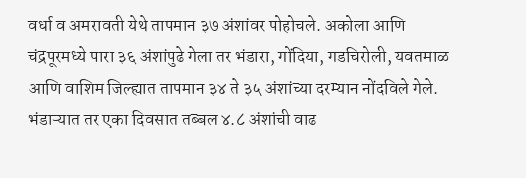वर्धा व अमरावती येथे तापमान ३७ अंशांवर पोहोचले. अकोला आणि चंद्रपूरमध्ये पारा ३६ अंशांपुढे गेला तर भंडारा, गोंदिया, गडचिरोली, यवतमाळ आणि वाशिम जिल्ह्यात तापमान ३४ ते ३५ अंशांच्या दरम्यान नोंदविले गेले. भंडाऱ्यात तर एका दिवसात तब्बल ४.८ अंशांची वाढ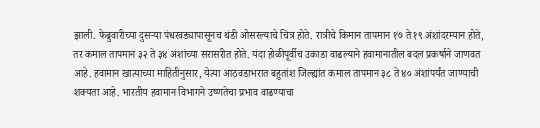झाली. फेब्रुवारीच्या दुसऱ्या पंधरवड्यापासूनच थंडी ओसरल्याचे चित्र होते. रात्रीचे किमान तापमान १७ ते १९ अंशांदरम्यान होते, तर कमाल तापमान ३२ ते ३४ अंशांच्या सरासरीत होते. यंदा होळीपूर्वीच उकाडा वाढल्याने हवामानातील बदल प्रकर्षाने जाणवत आहे. हवामान खात्याच्या माहितीनुसार, येत्या आठवडाभरात बहुतांश जिल्ह्यांत कमाल तापमान ३८ ते ४० अंशांपर्यंत जाण्याची शक्यता आहे. भारतीय हवामान विभागने उष्णतेचा प्रभाव वाढण्याचा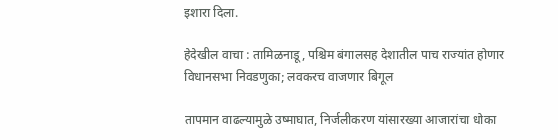इशारा दिला.

हेदेखील वाचा : तामिळनाडू, पश्चिम बंगालसह देशातील पाच राज्यांत होणार विधानसभा निवडणुका; लवकरच वाजणार बिगूल

तापमान वाढल्यामुळे उष्माघात, निर्जलीकरण यांसारख्या आजारांचा धोका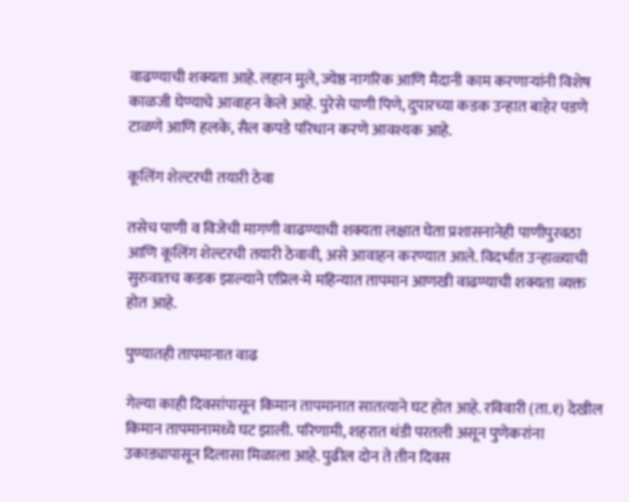वाढण्याची शक्यता आहे. लहान मुले, ज्येष्ठ नागरिक आणि मैदानी काम करणाऱ्यांनी विशेष काळजी घेण्याचे आवाहन केले आहे. पुरेसे पाणी पिणे, दुपारच्या कडक उन्हात बाहेर पडणे टाळणे आणि हलके, सैल कपडे परिधान करणे आवश्यक आहे.

कूलिंग शेल्टरची तयारी ठेवा

तसेच पाणी व विजेची मागणी वाढण्याची शक्यता लक्षात घेता प्रशासनानेही पाणीपुरवठा आणि कूलिंग शेल्टरची तयारी ठेवावी, असे आवाहन करण्यात आले. विदर्भात उन्हाळ्याची सुरुवातच कडक झाल्याने एप्रिल-मे महिन्यात तापमान आणखी वाढण्याची शक्यता व्यक्त होत आहे.

पुण्यातही तापमानात वाढ

गेल्या काही दिवसांपासून किमान तापमानात सातत्याने घट होत आहे. रविवारी (ता.१) देखील किमान तापमानामध्ये घट झाली. परिणामी, शहरात थंडी परतली असून पुणेकरांना उकाड्यापासून दिलासा मिळाला आहे. पुढील दोन ते तीन दिवस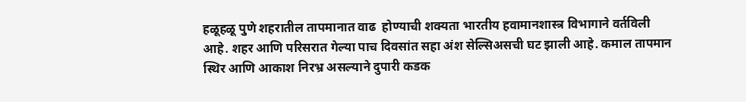हळूहळू पुणे शहरातील तापमानात वाढ  होण्याची शक्यता भारतीय हवामानशास्त्र विभागाने वर्तविली आहे. शहर आणि परिसरात गेल्या पाच दिवसांत सहा अंश सेल्सिअसची घट झाली आहे. कमाल तापमान स्थिर आणि आकाश निरभ्र असल्याने दुपारी कडक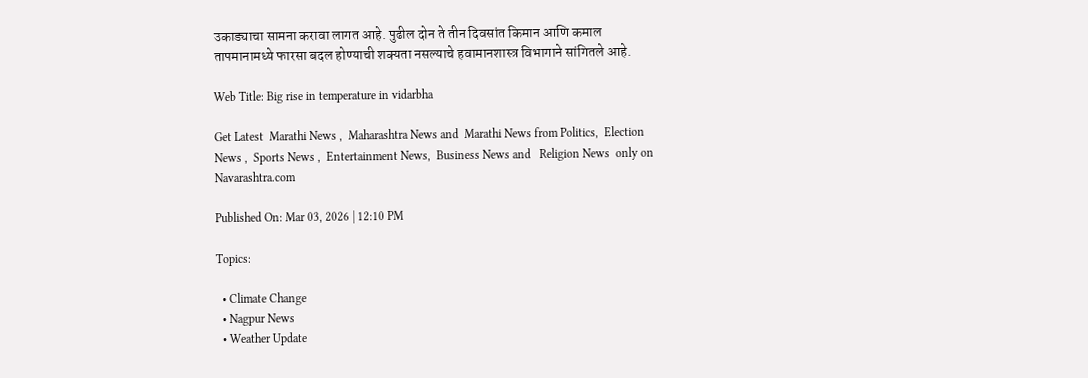उकाड्याचा सामना करावा लागत आहे. पुढील दोन ते तीन दिवसांत किमान आणि कमाल तापमानामध्ये फारसा बदल होण्याची शक्यता नसल्याचे हवामानशास्त्र विभागाने सांगितले आहे.

Web Title: Big rise in temperature in vidarbha

Get Latest  Marathi News ,  Maharashtra News and  Marathi News from Politics,  Election News ,  Sports News ,  Entertainment News,  Business News and   Religion News  only on Navarashtra.com

Published On: Mar 03, 2026 | 12:10 PM

Topics:

  • Climate Change
  • Nagpur News
  • Weather Update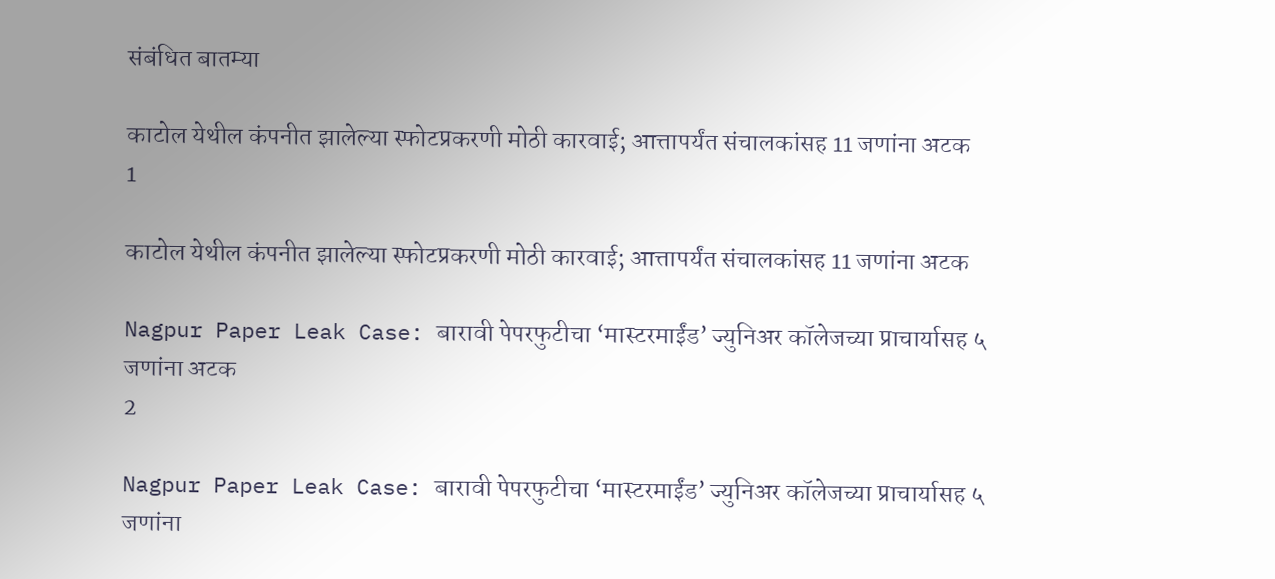संबंधित बातम्या

काटोल येथील कंपनीत झालेल्या स्फोटप्रकरणी मोठी कारवाई; आत्तापर्यंत संचालकांसह 11 जणांना अटक
1

काटोल येथील कंपनीत झालेल्या स्फोटप्रकरणी मोठी कारवाई; आत्तापर्यंत संचालकांसह 11 जणांना अटक

Nagpur Paper Leak Case: बारावी पेपरफुटीचा ‘मास्टरमाईंड’ ज्युनिअर कॉलेजच्या प्राचार्यासह ५ जणांना अटक
2

Nagpur Paper Leak Case: बारावी पेपरफुटीचा ‘मास्टरमाईंड’ ज्युनिअर कॉलेजच्या प्राचार्यासह ५ जणांना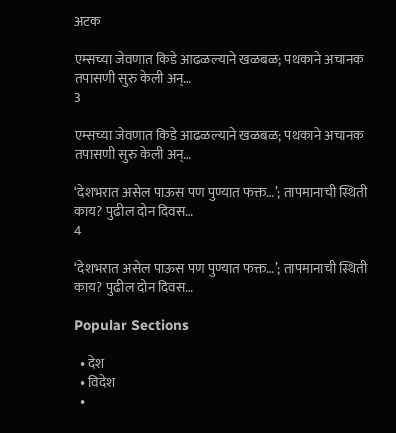अटक

एम्सच्या जेवणात किडे आढळल्याने खळबळ; पथकाने अचानक तपासणी सुरु केली अन्…
3

एम्सच्या जेवणात किडे आढळल्याने खळबळ; पथकाने अचानक तपासणी सुरु केली अन्…

‘देशभरात असेल पाऊस पण पुण्यात फक्त…’; तापमानाची स्थिती काय? पुढील दोन दिवस…
4

‘देशभरात असेल पाऊस पण पुण्यात फक्त…’; तापमानाची स्थिती काय? पुढील दोन दिवस…

Popular Sections

  • देश
  • विदेश
  •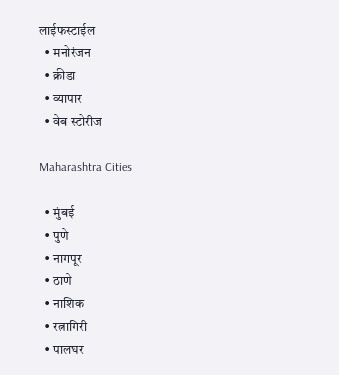लाईफस्टाईल
  • मनोरंजन
  • क्रीडा
  • व्यापार
  • वेब स्टोरीज

Maharashtra Cities

  • मुंबई
  • पुणे
  • नागपूर
  • ठाणे
  • नाशिक
  • रत्नागिरी
  • पालघर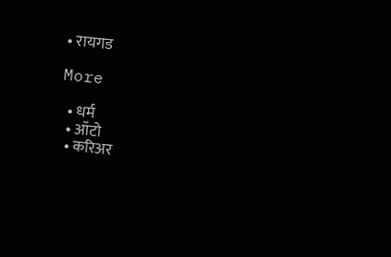• रायगड

More

  • धर्म
  • ऑटो
  • करिअर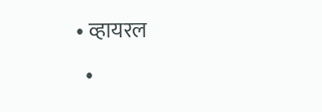• व्हायरल
  •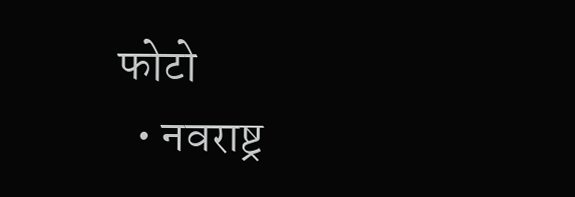फोटो
  • नवराष्ट्र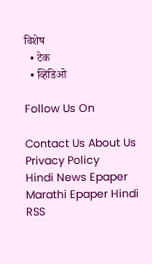विशेष
  • टेक
  • व्हिडिओ

Follow Us On

Contact Us About Us Privacy Policy
Hindi News Epaper Marathi Epaper Hindi RSS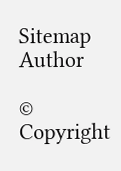Sitemap Author

© Copyright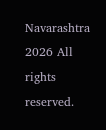Navarashtra 2026 All rights reserved.